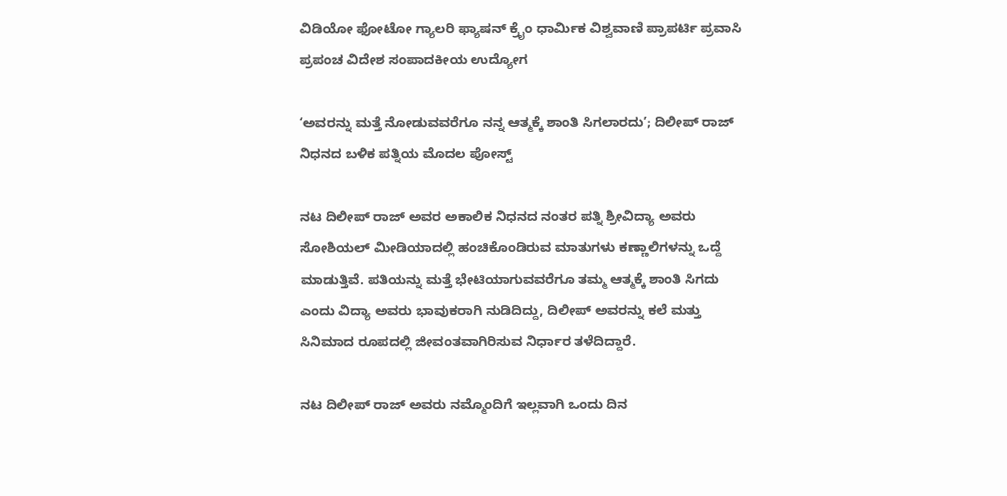ವಿಡಿಯೋ ಫೋಟೋ ಗ್ಯಾಲರಿ ಫ್ಯಾಷನ್ ಕ್ರೈಂ ಧಾರ್ಮಿಕ ವಿಶ್ವವಾಣಿ ಪ್ರಾಪರ್ಟಿ ಪ್ರವಾಸಿ ಪ್ರಪಂಚ ವಿದೇಶ ಸಂಪಾದಕೀಯ ಉದ್ಯೋಗ

ʻಅವರನ್ನು ಮತ್ತೆ ನೋಡುವವರೆಗೂ ನನ್ನ ಆತ್ಮಕ್ಕೆ ಶಾಂತಿ ಸಿಗಲಾರದುʼ; ದಿಲೀಪ್‌ ರಾಜ್‌ ನಿಧನದ ಬಳಿಕ ಪತ್ನಿಯ ಮೊದಲ ಪೋಸ್ಟ್‌

ನಟ ದಿಲೀಪ್ ರಾಜ್ ಅವರ ಅಕಾಲಿಕ ನಿಧನದ ನಂತರ ಪತ್ನಿ ಶ್ರೀವಿದ್ಯಾ ಅವರು ಸೋಶಿಯಲ್ ಮೀಡಿಯಾದಲ್ಲಿ ಹಂಚಿಕೊಂಡಿರುವ ಮಾತುಗಳು ಕಣ್ಣಾಲಿಗಳನ್ನು ಒದ್ದೆ ಮಾಡುತ್ತಿವೆ. ಪತಿಯನ್ನು ಮತ್ತೆ ಭೇಟಿಯಾಗುವವರೆಗೂ ತಮ್ಮ ಆತ್ಮಕ್ಕೆ ಶಾಂತಿ ಸಿಗದು ಎಂದು ವಿದ್ಯಾ ಅವರು ಭಾವುಕರಾಗಿ ನುಡಿದಿದ್ದು, ದಿಲೀಪ್ ಅವರನ್ನು ಕಲೆ ಮತ್ತು ಸಿನಿಮಾದ ರೂಪದಲ್ಲಿ ಜೀವಂತವಾಗಿರಿಸುವ ನಿರ್ಧಾರ ತಳೆದಿದ್ದಾರೆ.

ನಟ ದಿಲೀಪ್‌ ರಾಜ್‌ ಅವರು ನಮ್ಮೊಂದಿಗೆ ಇಲ್ಲವಾಗಿ ಒಂದು ದಿನ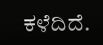ಕಳೆದಿದೆ.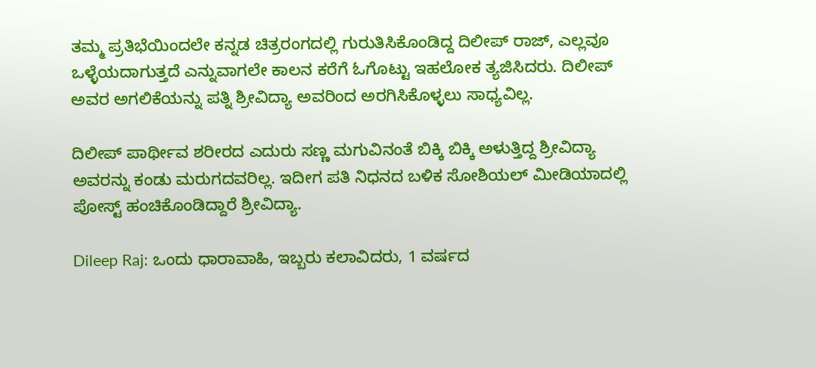ತಮ್ಮ ಪ್ರತಿಭೆಯಿಂದಲೇ ಕನ್ನಡ ಚಿತ್ರರಂಗದಲ್ಲಿ ಗುರುತಿಸಿಕೊಂಡಿದ್ದ ದಿಲೀಪ್‌ ರಾಜ್‌, ಎಲ್ಲವೂ ಒಳ್ಳೆಯದಾಗುತ್ತದೆ ಎನ್ನುವಾಗಲೇ ಕಾಲನ ಕರೆಗೆ ಓಗೊಟ್ಟು ಇಹಲೋಕ ತ್ಯಜಿಸಿದರು. ದಿಲೀಪ್‌ ಅವರ ಅಗಲಿಕೆಯನ್ನು ಪತ್ನಿ ಶ್ರೀವಿದ್ಯಾ ಅವರಿಂದ ಅರಗಿಸಿಕೊಳ್ಳಲು ಸಾಧ್ಯವಿಲ್ಲ.

ದಿಲೀಪ್‌ ಪಾರ್ಥೀವ ಶರೀರದ ಎದುರು ಸಣ್ಣ ಮಗುವಿನಂತೆ ಬಿಕ್ಕಿ ಬಿಕ್ಕಿ ಅಳುತ್ತಿದ್ದ ಶ್ರೀವಿದ್ಯಾ ಅವರನ್ನು ಕಂಡು ಮರುಗದವರಿಲ್ಲ. ಇದೀಗ ಪತಿ ನಿಧನದ ಬಳಿಕ ಸೋಶಿಯಲ್‌ ಮೀಡಿಯಾದಲ್ಲಿ ಪೋಸ್ಟ್‌ ಹಂಚಿಕೊಂಡಿದ್ದಾರೆ ಶ್ರೀವಿದ್ಯಾ.

Dileep Raj: ಒಂದು ಧಾರಾವಾಹಿ, ಇಬ್ಬರು ಕಲಾವಿದರು, 1 ವರ್ಷದ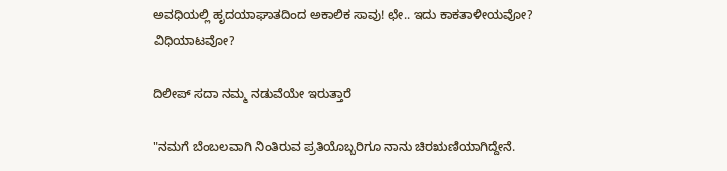ಅವಧಿಯಲ್ಲಿ ಹೃದಯಾಘಾತದಿಂದ ಅಕಾಲಿಕ ‌ಸಾವು! ಛೇ.. ಇದು ಕಾಕತಾಳೀಯವೋ? ವಿಧಿಯಾಟವೋ?

ದಿಲೀಪ್ ಸದಾ ನಮ್ಮ ನಡುವೆಯೇ ಇರುತ್ತಾರೆ

"ನಮಗೆ ಬೆಂಬಲವಾಗಿ ನಿಂತಿರುವ ಪ್ರತಿಯೊಬ್ಬರಿಗೂ ನಾನು ಚಿರಋಣಿಯಾಗಿದ್ದೇನೆ.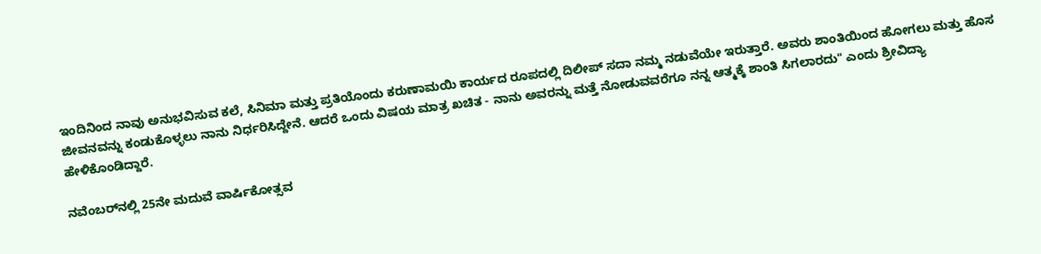ಇಂದಿನಿಂದ ನಾವು ಅನುಭವಿಸುವ ಕಲೆ, ಸಿನಿಮಾ ಮತ್ತು ಪ್ರತಿಯೊಂದು ಕರುಣಾಮಯಿ ಕಾರ್ಯದ ರೂಪದಲ್ಲಿ ದಿಲೀಪ್ ಸದಾ ನಮ್ಮ ನಡುವೆಯೇ ಇರುತ್ತಾರೆ. ಅವರು ಶಾಂತಿಯಿಂದ ಹೋಗಲು ಮತ್ತು ಹೊಸ ಜೀವನವನ್ನು ಕಂಡುಕೊಳ್ಳಲು ನಾನು ನಿರ್ಧರಿಸಿದ್ದೇನೆ. ಆದರೆ ಒಂದು ವಿಷಯ ಮಾತ್ರ ಖಚಿತ - ನಾನು ಅವರನ್ನು ಮತ್ತೆ ನೋಡುವವರೆಗೂ ನನ್ನ ಆತ್ಮಕ್ಕೆ ಶಾಂತಿ ಸಿಗಲಾರದು" ಎಂದು ಶ್ರೀವಿದ್ಯಾ ಹೇಳಿಕೊಂಡಿದ್ದಾರೆ.

ನವೆಂಬರ್‌ನಲ್ಲಿ 25ನೇ ಮದುವೆ ವಾರ್ಷಿಕೋತ್ಸವ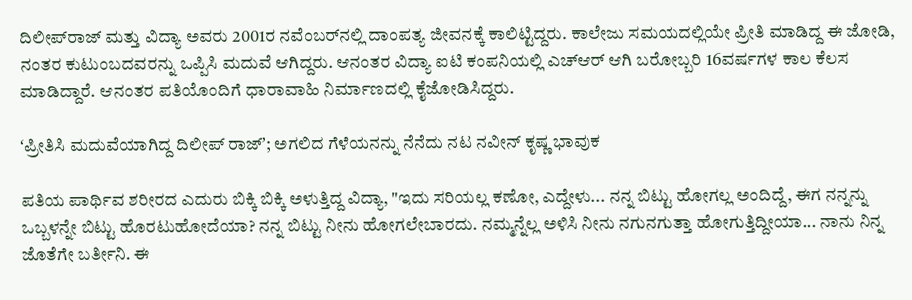ದಿಲೀಪ್‌ರಾಜ್‌ ಮತ್ತು ವಿದ್ಯಾ ಅವರು 2001ರ ನವೆಂಬರ್‌ನಲ್ಲಿ ದಾಂಪತ್ಯ ಜೀವನಕ್ಕೆ ಕಾಲಿಟ್ಟಿದ್ದರು. ಕಾಲೇಜು ಸಮಯದಲ್ಲಿಯೇ ಪ್ರೀತಿ ಮಾಡಿದ್ದ ಈ ಜೋಡಿ, ನಂತರ ಕುಟುಂಬದವರನ್ನು ಒಪ್ಪಿಸಿ ಮದುವೆ ಆಗಿದ್ದರು. ಆನಂತರ ವಿದ್ಯಾ ಐಟಿ ಕಂಪನಿಯಲ್ಲಿ ಎಚ್‌ಆರ್‌ ಆಗಿ ಬರೋಬ್ಬರಿ 16ವರ್ಷಗಳ ಕಾಲ ಕೆಲಸ ಮಾಡಿದ್ದಾರೆ. ಆನಂತರ ಪತಿಯೊಂದಿಗೆ ಧಾರಾವಾಹಿ ನಿರ್ಮಾಣದಲ್ಲಿ ಕೈಜೋಡಿಸಿದ್ದರು.

ʻಪ್ರೀತಿಸಿ ಮದುವೆಯಾಗಿದ್ದ ದಿಲೀಪ್‌ ರಾಜ್‌ʼ; ಅಗಲಿದ ಗೆಳೆಯನನ್ನು ನೆನೆದು ನಟ ನವೀನ್‌ ಕೃಷ್ಣ ಭಾವುಕ

ಪತಿಯ ಪಾರ್ಥಿವ ಶರೀರದ ಎದುರು ಬಿಕ್ಕಿ ಬಿಕ್ಕಿ ಅಳುತ್ತಿದ್ದ ವಿದ್ಯಾ, "ಇದು ಸರಿಯಲ್ಲ ಕಣೋ, ಎದ್ದೇಳು... ನನ್ನ ಬಿಟ್ಟು ಹೋಗಲ್ಲ ಅಂದಿದ್ದೆ, ಈಗ ನನ್ನನ್ನು ಒಬ್ಬಳನ್ನೇ ಬಿಟ್ಟು ಹೊರಟುಹೋದೆಯಾ? ನನ್ನ ಬಿಟ್ಟು ನೀನು ಹೋಗಲೇಬಾರದು. ನಮ್ಮನ್ನೆಲ್ಲ ಅಳಿಸಿ ನೀನು ನಗುನಗುತ್ತಾ ಹೋಗುತ್ತಿದ್ದೀಯಾ... ನಾನು ನಿನ್ನ ಜೊತೆಗೇ ಬರ್ತೀನಿ. ಈ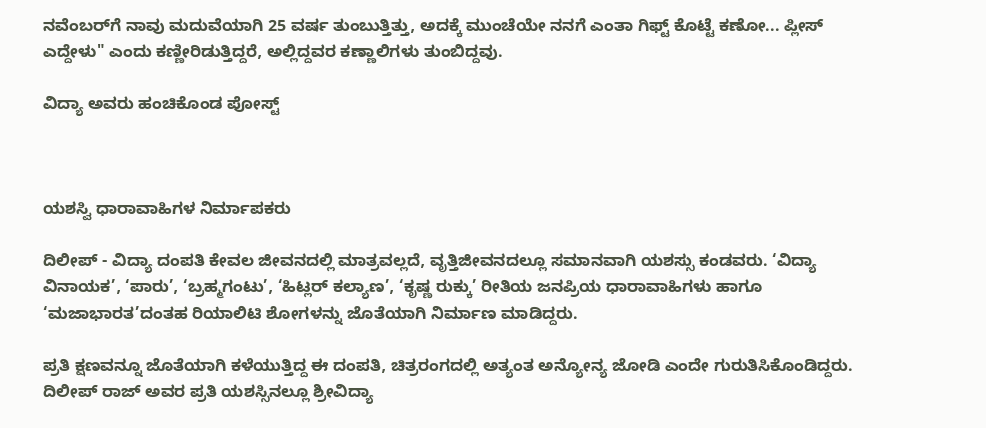ನವೆಂಬರ್‌ಗೆ ನಾವು ಮದುವೆಯಾಗಿ 25 ವರ್ಷ ತುಂಬುತ್ತಿತ್ತು, ಅದಕ್ಕೆ ಮುಂಚೆಯೇ ನನಗೆ ಎಂತಾ ಗಿಫ್ಟ್ ಕೊಟ್ಟೆ ಕಣೋ... ಪ್ಲೀಸ್ ಎದ್ದೇಳು" ಎಂದು ಕಣ್ಣೀರಿಡುತ್ತಿದ್ದರೆ, ಅಲ್ಲಿದ್ದವರ ಕಣ್ಣಾಲಿಗಳು ತುಂಬಿದ್ದವು.

ವಿದ್ಯಾ ಅವರು ಹಂಚಿಕೊಂಡ ಪೋಸ್ಟ್‌



ಯಶಸ್ವಿ ಧಾರಾವಾಹಿಗಳ ನಿರ್ಮಾಪಕರು

ದಿಲೀಪ್‌ - ವಿದ್ಯಾ ದಂಪತಿ ಕೇವಲ ಜೀವನದಲ್ಲಿ ಮಾತ್ರವಲ್ಲದೆ, ವೃತ್ತಿಜೀವನದಲ್ಲೂ ಸಮಾನವಾಗಿ ಯಶಸ್ಸು ಕಂಡವರು. ‘ವಿದ್ಯಾ ವಿನಾಯಕ’, ‘ಪಾರು’, ‘ಬ್ರಹ್ಮಗಂಟು’, ‘ಹಿಟ್ಲರ್ ಕಲ್ಯಾಣ’, ‘ಕೃಷ್ಣ ರುಕ್ಕು’ ರೀತಿಯ ಜನಪ್ರಿಯ ಧಾರಾವಾಹಿಗಳು ಹಾಗೂ ‘ಮಜಾಭಾರತ’ದಂತಹ ರಿಯಾಲಿಟಿ ಶೋಗಳನ್ನು ಜೊತೆಯಾಗಿ ನಿರ್ಮಾಣ ಮಾಡಿದ್ದರು.

ಪ್ರತಿ ಕ್ಷಣವನ್ನೂ ಜೊತೆಯಾಗಿ ಕಳೆಯುತ್ತಿದ್ದ ಈ ದಂಪತಿ, ಚಿತ್ರರಂಗದಲ್ಲಿ ಅತ್ಯಂತ ಅನ್ಯೋನ್ಯ ಜೋಡಿ ಎಂದೇ ಗುರುತಿಸಿಕೊಂಡಿದ್ದರು. ದಿಲೀಪ್ ರಾಜ್ ಅವರ ಪ್ರತಿ ಯಶಸ್ಸಿನಲ್ಲೂ ಶ್ರೀವಿದ್ಯಾ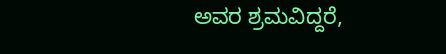ಅವರ ಶ್ರಮವಿದ್ದರೆ,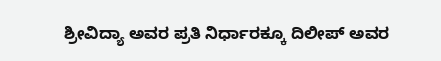ಶ್ರೀವಿದ್ಯಾ ಅವರ ಪ್ರತಿ ನಿರ್ಧಾರಕ್ಕೂ ದಿಲೀಪ್ ಅವರ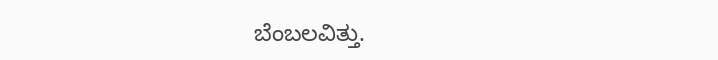ಬೆಂಬಲವಿತ್ತು.